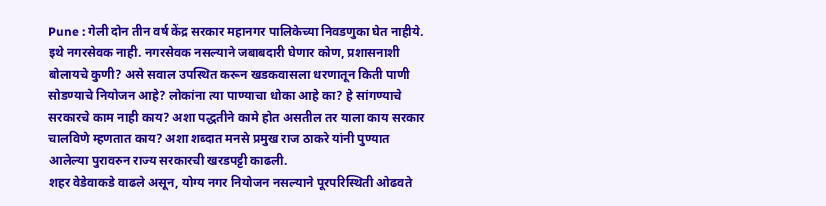Pune : गेली दोन तीन वर्ष केंद्र सरकार महानगर पालिकेच्या निवडणुका घेत नाहीये. इथे नगरसेवक नाही. नगरसेवक नसल्याने जबाबदारी घेणार कोण, प्रशासनाशी बोलायचे कुणी? असे सवाल उपस्थित करून खडकवासला धरणातून किती पाणी सोडण्याचे नियोजन आहे? लोकांना त्या पाण्याचा धोका आहे का? हे सांगण्याचे सरकारचे काम नाही काय? अशा पद्धतीने कामे होत असतील तर याला काय सरकार चालविणे म्हणतात काय? अशा शब्दात मनसे प्रमुख राज ठाकरे यांनी पुण्यात आलेल्या पुरावरुन राज्य सरकारची खरडपट्टी काढली.
शहर वेडेवाकडे वाढले असून, योग्य नगर नियोजन नसल्याने पूरपरिस्थिती ओढवते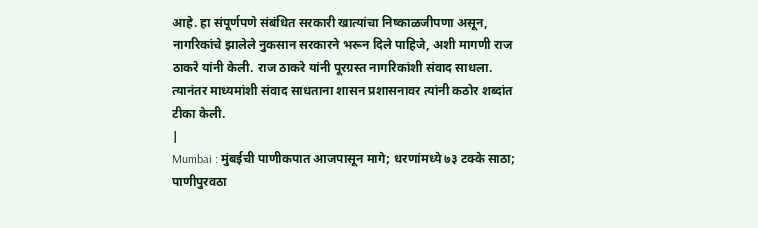आहे. हा संपूर्णपणे संबंधित सरकारी खात्यांचा निष्काळजीपणा असून, नागरिकांचे झालेले नुकसान सरकारने भरून दिले पाहिजे, अशी मागणी राज ठाकरे यांनी केली. राज ठाकरे यांनी पूरग्रस्त नागरिकांशी संवाद साधला. त्यानंतर माध्यमांशी संवाद साधताना शासन प्रशासनावर त्यांनी कठोर शब्दांत टीका केली.
|
Mumbai : मुंबईची पाणीकपात आजपासून मागे; धरणांमध्ये ७३ टक्के साठा; पाणीपुरवठा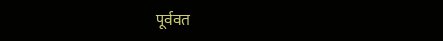पूर्ववत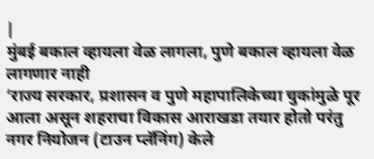|
मुंबई बकाल व्हायला वेळ लागला, पुणे बकाल व्हायला वेळ लागणार नाही
‘राज्य सरकार, प्रशासन व पुणे महापालिकेच्या चुकांमुळे पूर आला असून शहराचा विकास आराखडा तयार होतो परंतु नगर नियोजन (टाउन प्लॅनिंग) केले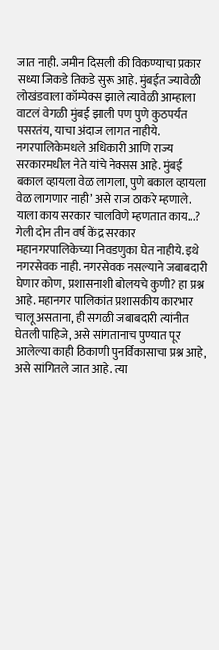जात नाही. जमीन दिसली की विकण्याचा प्रकार सध्या जिकडे तिकडे सुरू आहे. मुंबईत ज्यावेळी लोखंडवाला कॉम्पेक्स झाले त्यावेळी आम्हाला वाटलं वेगळी मुंबई झाली पण पुणे कुठपर्यंत पसरतंय, याचा अंदाज लागत नाहीये. नगरपालिकेमधले अधिकारी आणि राज्य सरकारमधील नेते यांचे नेक्सस आहे. मुंबई बकाल व्हायला वेळ लागला, पुणे बकाल व्हायला वेळ लागणार नाही’ असे राज ठाकरे म्हणाले.
याला काय सरकार चालविणे म्हणतात काय...?
गेली दोन तीन वर्ष केंद्र सरकार महानगरपालिकेच्या निवडणुका घेत नाहीये. इथे नगरसेवक नाही. नगरसेवक नसल्याने जबाबदारी घेणार कोण, प्रशासनाशी बोलयचे कुणी? हा प्रश्न आहे. महानगर पालिकांत प्रशासकीय कारभार चालू असताना, ही सगळी जबाबदारी त्यांनीत घेतली पाहिजे, असे सांगतानाच पुण्यात पूर आलेल्या काही ठिकाणी पुनर्विकासाचा प्रश्न आहे, असे सांगितले जात आहे. त्या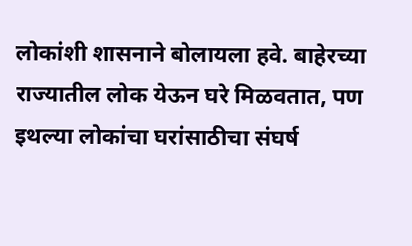लोकांशी शासनाने बोलायला हवे. बाहेरच्या राज्यातील लोक येऊन घरे मिळवतात, पण इथल्या लोकांचा घरांसाठीचा संघर्ष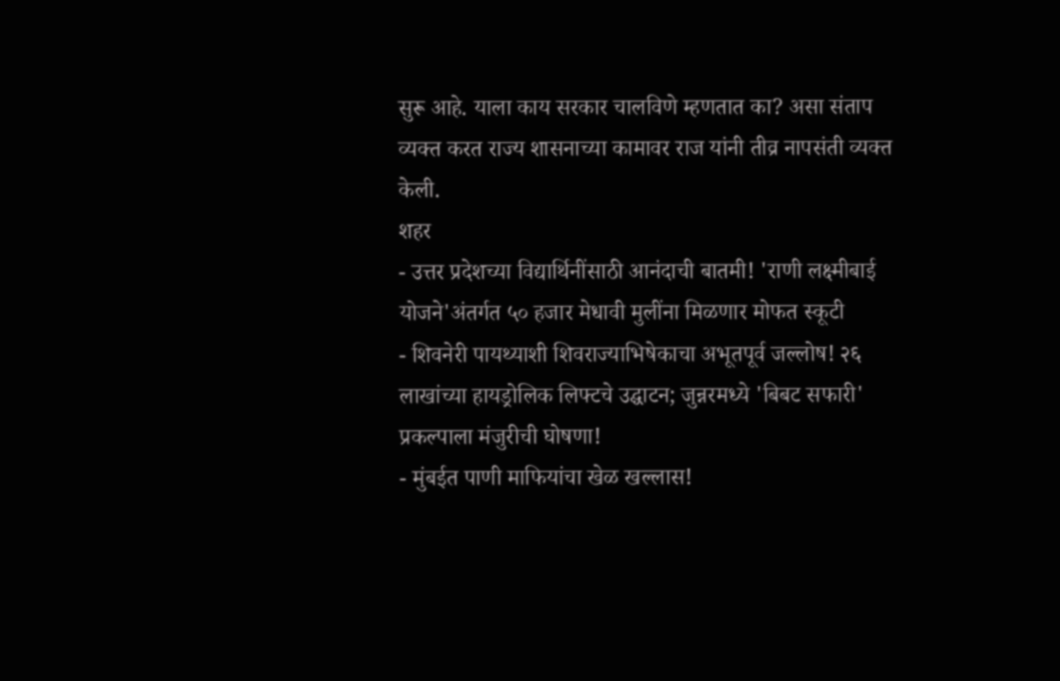सुरू आहे. याला काय सरकार चालविणे म्हणतात का? असा संताप व्यक्त करत राज्य शासनाच्या कामावर राज यांनी तीव्र नापसंती व्यक्त केली.
शहर
- उत्तर प्रदेशच्या विद्यार्थिनींसाठी आनंदाची बातमी! 'राणी लक्ष्मीबाई योजने'अंतर्गत ५० हजार मेधावी मुलींना मिळणार मोफत स्कूटी
- शिवनेरी पायथ्याशी शिवराज्याभिषेकाचा अभूतपूर्व जल्लोष! २६ लाखांच्या हायड्रोलिक लिफ्टचे उद्घाटन; जुन्नरमध्ये 'बिबट सफारी' प्रकल्पाला मंजुरीची घोषणा!
- मुंबईत पाणी माफियांचा खेळ खल्लास!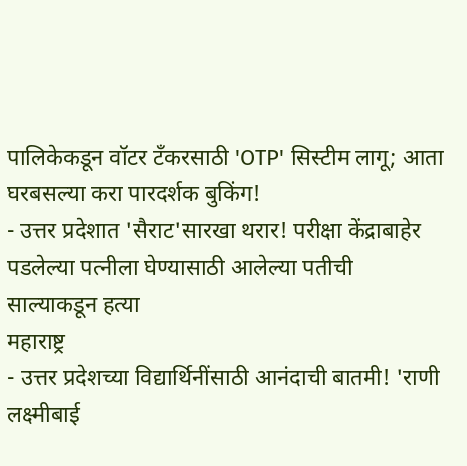पालिकेकडून वॉटर टँकरसाठी 'OTP' सिस्टीम लागू; आता घरबसल्या करा पारदर्शक बुकिंग!
- उत्तर प्रदेशात 'सैराट'सारखा थरार! परीक्षा केंद्राबाहेर पडलेल्या पत्नीला घेण्यासाठी आलेल्या पतीची साल्याकडून हत्या
महाराष्ट्र
- उत्तर प्रदेशच्या विद्यार्थिनींसाठी आनंदाची बातमी! 'राणी लक्ष्मीबाई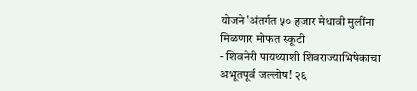योजने'अंतर्गत ५० हजार मेधावी मुलींना मिळणार मोफत स्कूटी
- शिवनेरी पायथ्याशी शिवराज्याभिषेकाचा अभूतपूर्व जल्लोष! २६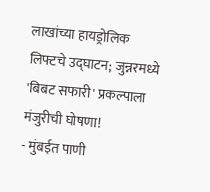लाखांच्या हायड्रोलिक लिफ्टचे उद्घाटन; जुन्नरमध्ये 'बिबट सफारी' प्रकल्पाला मंजुरीची घोषणा!
- मुंबईत पाणी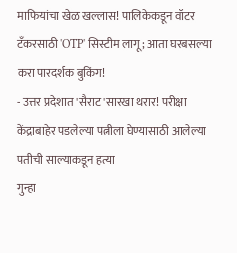माफियांचा खेळ खल्लास! पालिकेकडून वॉटर टँकरसाठी 'OTP' सिस्टीम लागू; आता घरबसल्या करा पारदर्शक बुकिंग!
- उत्तर प्रदेशात 'सैराट'सारखा थरार! परीक्षा केंद्राबाहेर पडलेल्या पत्नीला घेण्यासाठी आलेल्या पतीची साल्याकडून हत्या
गुन्हा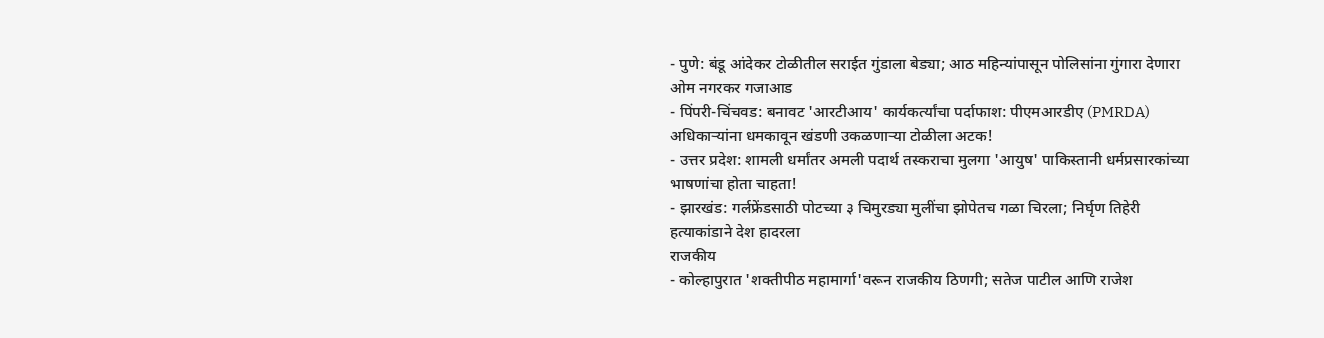- पुणे: बंडू आंदेकर टोळीतील सराईत गुंडाला बेड्या; आठ महिन्यांपासून पोलिसांना गुंगारा देणारा ओम नगरकर गजाआड
- पिंपरी-चिंचवड: बनावट 'आरटीआय' कार्यकर्त्यांचा पर्दाफाश: पीएमआरडीए (PMRDA) अधिकाऱ्यांना धमकावून खंडणी उकळणाऱ्या टोळीला अटक!
- उत्तर प्रदेश: शामली धर्मांतर अमली पदार्थ तस्कराचा मुलगा 'आयुष' पाकिस्तानी धर्मप्रसारकांच्या भाषणांचा होता चाहता!
- झारखंड: गर्लफ्रेंडसाठी पोटच्या ३ चिमुरड्या मुलींचा झोपेतच गळा चिरला; निर्घृण तिहेरी हत्याकांडाने देश हादरला
राजकीय
- कोल्हापुरात 'शक्तीपीठ महामार्गा'वरून राजकीय ठिणगी; सतेज पाटील आणि राजेश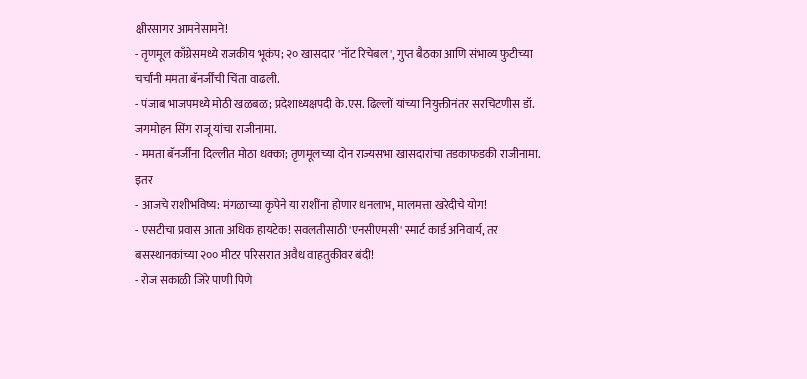क्षीरसागर आमनेसामने!
- तृणमूल काँग्रेसमध्ये राजकीय भूकंप; २० खासदार 'नॉट रिचेबल', गुप्त बैठका आणि संभाव्य फुटीच्या चर्चांनी ममता बॅनर्जींची चिंता वाढली.
- पंजाब भाजपमध्ये मोठी खळबळ; प्रदेशाध्यक्षपदी के.एस. ढिल्लों यांच्या नियुक्तीनंतर सरचिटणीस डॉ. जगमोहन सिंग राजू यांचा राजीनामा.
- ममता बॅनर्जींना दिल्लीत मोठा धक्का; तृणमूलच्या दोन राज्यसभा खासदारांचा तडकाफडकी राजीनामा.
इतर
- आजचे राशीभविष्य: मंगळाच्या कृपेने या राशींना होणार धनलाभ, मालमत्ता खरेदीचे योग!
- एसटीचा प्रवास आता अधिक हायटेक! सवलतीसाठी 'एनसीएमसी' स्मार्ट कार्ड अनिवार्य, तर बसस्थानकांच्या २०० मीटर परिसरात अवैध वाहतुकीवर बंदी!
- रोज सकाळी जिरे पाणी पिणे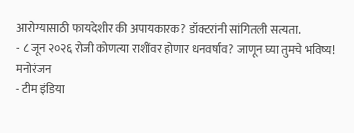आरोग्यासाठी फायदेशीर की अपायकारक? डॉक्टरांनी सांगितली सत्यता.
- ८ जून २०२६ रोजी कोणत्या राशींवर होणार धनवर्षाव? जाणून घ्या तुमचे भविष्य!
मनोरंजन
- टीम इंडिया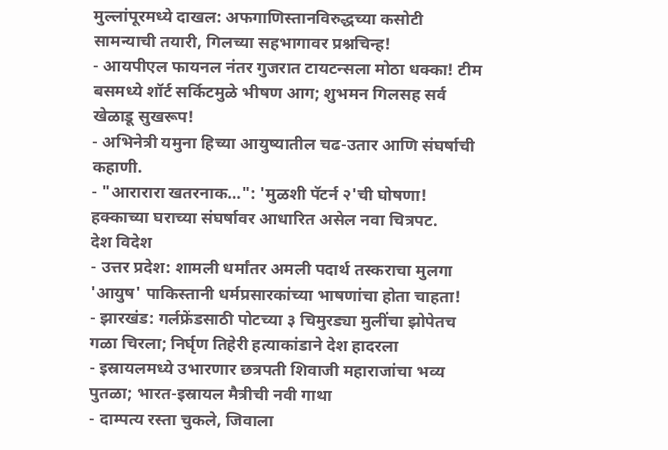मुल्लांपूरमध्ये दाखल: अफगाणिस्तानविरुद्धच्या कसोटी सामन्याची तयारी, गिलच्या सहभागावर प्रश्नचिन्ह!
- आयपीएल फायनल नंतर गुजरात टायटन्सला मोठा धक्का! टीम बसमध्ये शॉर्ट सर्किटमुळे भीषण आग; शुभमन गिलसह सर्व खेळाडू सुखरूप!
- अभिनेत्री यमुना हिच्या आयुष्यातील चढ-उतार आणि संघर्षाची कहाणी.
- "आरारारा खतरनाक…": 'मुळशी पॅटर्न २'ची घोषणा! हक्काच्या घराच्या संघर्षावर आधारित असेल नवा चित्रपट.
देश विदेश
- उत्तर प्रदेश: शामली धर्मांतर अमली पदार्थ तस्कराचा मुलगा 'आयुष' पाकिस्तानी धर्मप्रसारकांच्या भाषणांचा होता चाहता!
- झारखंड: गर्लफ्रेंडसाठी पोटच्या ३ चिमुरड्या मुलींचा झोपेतच गळा चिरला; निर्घृण तिहेरी हत्याकांडाने देश हादरला
- इस्रायलमध्ये उभारणार छत्रपती शिवाजी महाराजांचा भव्य पुतळा; भारत-इस्रायल मैत्रीची नवी गाथा
- दाम्पत्य रस्ता चुकले, जिवाला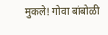मुकले! गोवा बांबोळी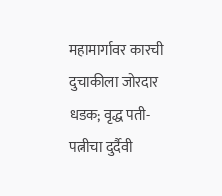महामार्गावर कारची दुचाकीला जोरदार धडक; वृद्ध पती-पत्नीचा दुर्दैवी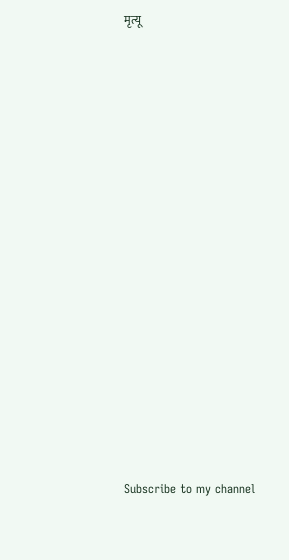मृत्यू


























Subscribe to my channel